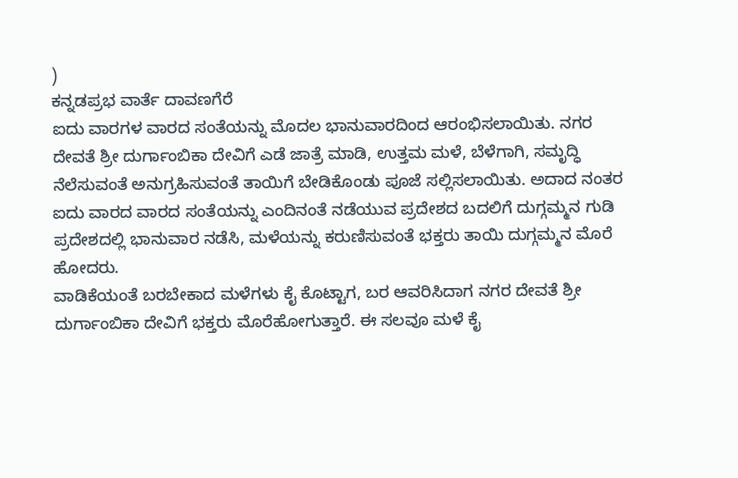)
ಕನ್ನಡಪ್ರಭ ವಾರ್ತೆ ದಾವಣಗೆರೆ
ಐದು ವಾರಗಳ ವಾರದ ಸಂತೆಯನ್ನು ಮೊದಲ ಭಾನುವಾರದಿಂದ ಆರಂಭಿಸಲಾಯಿತು. ನಗರ ದೇವತೆ ಶ್ರೀ ದುರ್ಗಾಂಬಿಕಾ ದೇವಿಗೆ ಎಡೆ ಜಾತ್ರೆ ಮಾಡಿ, ಉತ್ತಮ ಮಳೆ, ಬೆಳೆಗಾಗಿ, ಸಮೃದ್ಧಿ ನೆಲೆಸುವಂತೆ ಅನುಗ್ರಹಿಸುವಂತೆ ತಾಯಿಗೆ ಬೇಡಿಕೊಂಡು ಪೂಜೆ ಸಲ್ಲಿಸಲಾಯಿತು. ಅದಾದ ನಂತರ ಐದು ವಾರದ ವಾರದ ಸಂತೆಯನ್ನು ಎಂದಿನಂತೆ ನಡೆಯುವ ಪ್ರದೇಶದ ಬದಲಿಗೆ ದುಗ್ಗಮ್ಮನ ಗುಡಿ ಪ್ರದೇಶದಲ್ಲಿ ಭಾನುವಾರ ನಡೆಸಿ, ಮಳೆಯನ್ನು ಕರುಣಿಸುವಂತೆ ಭಕ್ತರು ತಾಯಿ ದುಗ್ಗಮ್ಮನ ಮೊರೆ ಹೋದರು.
ವಾಡಿಕೆಯಂತೆ ಬರಬೇಕಾದ ಮಳೆಗಳು ಕೈ ಕೊಟ್ಟಾಗ, ಬರ ಆವರಿಸಿದಾಗ ನಗರ ದೇವತೆ ಶ್ರೀ ದುರ್ಗಾಂಬಿಕಾ ದೇವಿಗೆ ಭಕ್ತರು ಮೊರೆಹೋಗುತ್ತಾರೆ. ಈ ಸಲವೂ ಮಳೆ ಕೈ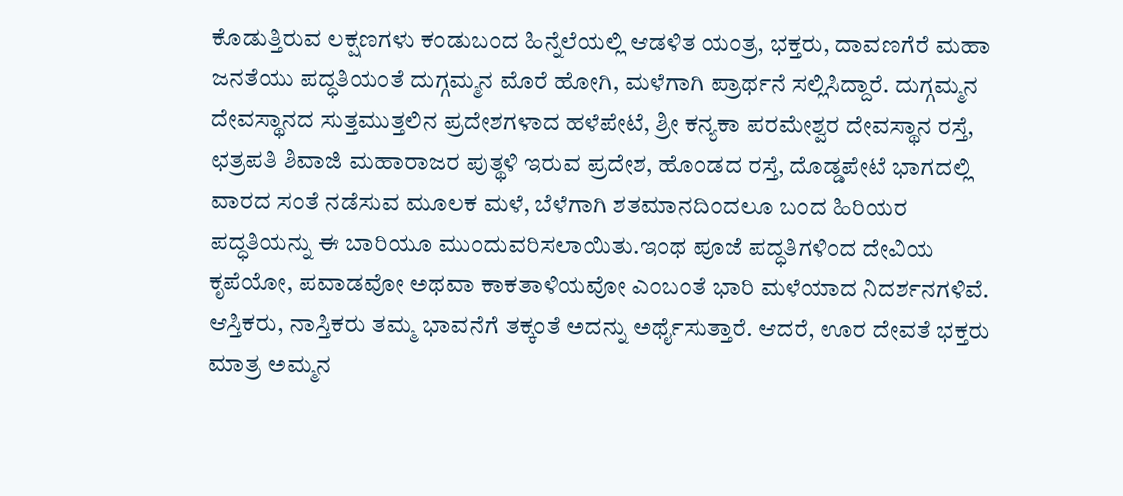ಕೊಡುತ್ತಿರುವ ಲಕ್ಷಣಗಳು ಕಂಡುಬಂದ ಹಿನ್ನೆಲೆಯಲ್ಲಿ ಆಡಳಿತ ಯಂತ್ರ, ಭಕ್ತರು, ದಾವಣಗೆರೆ ಮಹಾ ಜನತೆಯು ಪದ್ಧತಿಯಂತೆ ದುಗ್ಗಮ್ಮನ ಮೊರೆ ಹೋಗಿ, ಮಳೆಗಾಗಿ ಪ್ರಾರ್ಥನೆ ಸಲ್ಲಿಸಿದ್ದಾರೆ. ದುಗ್ಗಮ್ಮನ ದೇವಸ್ಥಾನದ ಸುತ್ತಮುತ್ತಲಿನ ಪ್ರದೇಶಗಳಾದ ಹಳೆಪೇಟೆ, ಶ್ರೀ ಕನ್ಯಕಾ ಪರಮೇಶ್ವರ ದೇವಸ್ಥಾನ ರಸ್ತೆ, ಛತ್ರಪತಿ ಶಿವಾಜಿ ಮಹಾರಾಜರ ಪುತ್ಥಳಿ ಇರುವ ಪ್ರದೇಶ, ಹೊಂಡದ ರಸ್ತೆ, ದೊಡ್ಡಪೇಟೆ ಭಾಗದಲ್ಲಿ ವಾರದ ಸಂತೆ ನಡೆಸುವ ಮೂಲಕ ಮಳೆ, ಬೆಳೆಗಾಗಿ ಶತಮಾನದಿಂದಲೂ ಬಂದ ಹಿರಿಯರ ಪದ್ಧತಿಯನ್ನು ಈ ಬಾರಿಯೂ ಮುಂದುವರಿಸಲಾಯಿತು.ಇಂಥ ಪೂಜೆ ಪದ್ಧತಿಗಳಿಂದ ದೇವಿಯ ಕೃಪೆಯೋ, ಪವಾಡವೋ ಅಥವಾ ಕಾಕತಾಳಿಯವೋ ಎಂಬಂತೆ ಭಾರಿ ಮಳೆಯಾದ ನಿದರ್ಶನಗಳಿವೆ. ಆಸ್ತಿಕರು, ನಾಸ್ತಿಕರು ತಮ್ಮ ಭಾವನೆಗೆ ತಕ್ಕಂತೆ ಅದನ್ನು ಅರ್ಥೈಸುತ್ತಾರೆ. ಆದರೆ, ಊರ ದೇವತೆ ಭಕ್ತರು ಮಾತ್ರ ಅಮ್ಮನ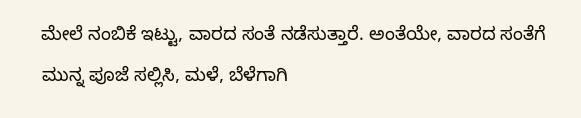ಮೇಲೆ ನಂಬಿಕೆ ಇಟ್ಟು, ವಾರದ ಸಂತೆ ನಡೆಸುತ್ತಾರೆ. ಅಂತೆಯೇ, ವಾರದ ಸಂತೆಗೆ ಮುನ್ನ ಪೂಜೆ ಸಲ್ಲಿಸಿ, ಮಳೆ, ಬೆಳೆಗಾಗಿ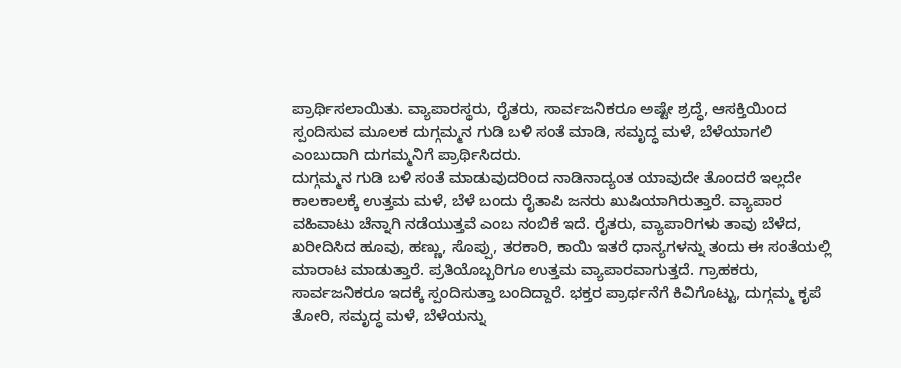ಪ್ರಾರ್ಥಿಸಲಾಯಿತು. ವ್ಯಾಪಾರಸ್ಥರು, ರೈತರು, ಸಾರ್ವಜನಿಕರೂ ಅಷ್ಟೇ ಶ್ರದ್ಧೆ, ಆಸಕ್ತಿಯಿಂದ ಸ್ಪಂದಿಸುವ ಮೂಲಕ ದುಗ್ಗಮ್ಮನ ಗುಡಿ ಬಳಿ ಸಂತೆ ಮಾಡಿ, ಸಮೃದ್ಧ ಮಳೆ, ಬೆಳೆಯಾಗಲಿ ಎಂಬುದಾಗಿ ದುಗಮ್ಮನಿಗೆ ಪ್ರಾರ್ಥಿಸಿದರು.
ದುಗ್ಗಮ್ಮನ ಗುಡಿ ಬಳಿ ಸಂತೆ ಮಾಡುವುದರಿಂದ ನಾಡಿನಾದ್ಯಂತ ಯಾವುದೇ ತೊಂದರೆ ಇಲ್ಲದೇ ಕಾಲಕಾಲಕ್ಕೆ ಉತ್ತಮ ಮಳೆ, ಬೆಳೆ ಬಂದು ರೈತಾಪಿ ಜನರು ಖುಷಿಯಾಗಿರುತ್ತಾರೆ. ವ್ಯಾಪಾರ ವಹಿವಾಟು ಚೆನ್ನಾಗಿ ನಡೆಯುತ್ತವೆ ಎಂಬ ನಂಬಿಕೆ ಇದೆ. ರೈತರು, ವ್ಯಾಪಾರಿಗಳು ತಾವು ಬೆಳೆದ, ಖರೀದಿಸಿದ ಹೂವು, ಹಣ್ಣು, ಸೊಪ್ಪು, ತರಕಾರಿ, ಕಾಯಿ ಇತರೆ ಧಾನ್ಯಗಳನ್ನು ತಂದು ಈ ಸಂತೆಯಲ್ಲಿ ಮಾರಾಟ ಮಾಡುತ್ತಾರೆ. ಪ್ರತಿಯೊಬ್ಬರಿಗೂ ಉತ್ತಮ ವ್ಯಾಪಾರವಾಗುತ್ತದೆ. ಗ್ರಾಹಕರು, ಸಾರ್ವಜನಿಕರೂ ಇದಕ್ಕೆ ಸ್ಪಂದಿಸುತ್ತಾ ಬಂದಿದ್ದಾರೆ. ಭಕ್ತರ ಪ್ರಾರ್ಥನೆಗೆ ಕಿವಿಗೊಟ್ಟು, ದುಗ್ಗಮ್ಮ ಕೃಪೆ ತೋರಿ, ಸಮೃದ್ಧ ಮಳೆ, ಬೆಳೆಯನ್ನು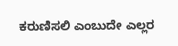ಕರುಣಿಸಲಿ ಎಂಬುದೇ ಎಲ್ಲರ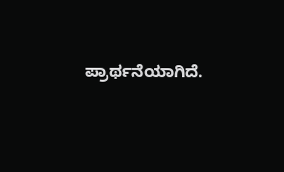ಪ್ರಾರ್ಥನೆಯಾಗಿದೆ.